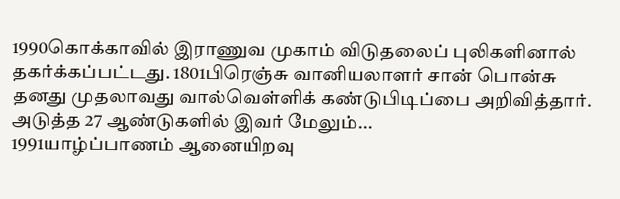1990கொக்காவில் இராணுவ முகாம் விடுதலைப் புலிகளினால் தகர்க்கப்பட்டது. 1801பிரெஞ்சு வானியலாளர் சான் பொன்சு தனது முதலாவது வால்வெள்ளிக் கண்டுபிடிப்பை அறிவித்தார். அடுத்த 27 ஆண்டுகளில் இவர் மேலும்...
1991யாழ்ப்பாணம் ஆனையிறவு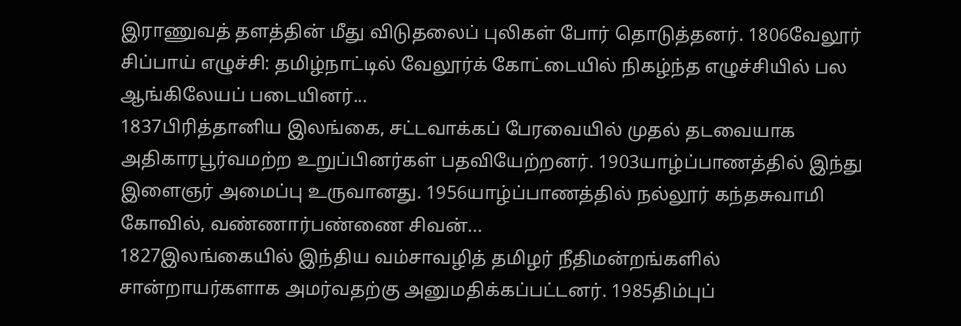இராணுவத் தளத்தின் மீது விடுதலைப் புலிகள் போர் தொடுத்தனர். 1806வேலூர் சிப்பாய் எழுச்சி: தமிழ்நாட்டில் வேலூர்க் கோட்டையில் நிகழ்ந்த எழுச்சியில் பல ஆங்கிலேயப் படையினர்...
1837பிரித்தானிய இலங்கை, சட்டவாக்கப் பேரவையில் முதல் தடவையாக அதிகாரபூர்வமற்ற உறுப்பினர்கள் பதவியேற்றனர். 1903யாழ்ப்பாணத்தில் இந்து இளைஞர் அமைப்பு உருவானது. 1956யாழ்ப்பாணத்தில் நல்லூர் கந்தசுவாமி கோவில், வண்ணார்பண்ணை சிவன்...
1827இலங்கையில் இந்திய வம்சாவழித் தமிழர் நீதிமன்றங்களில் சான்றாயர்களாக அமர்வதற்கு அனுமதிக்கப்பட்டனர். 1985திம்புப்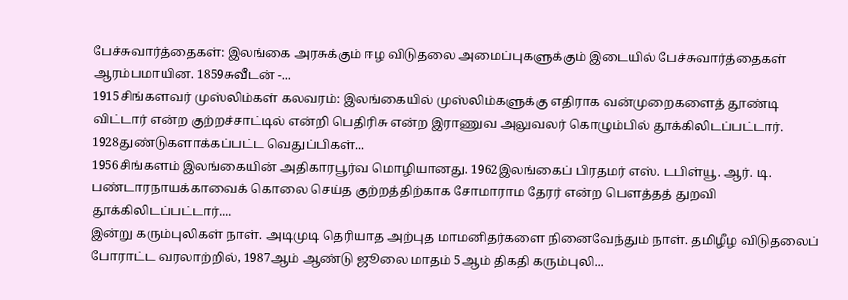பேச்சுவார்த்தைகள்: இலங்கை அரசுக்கும் ஈழ விடுதலை அமைப்புகளுக்கும் இடையில் பேச்சுவார்த்தைகள் ஆரம்பமாயின. 1859சுவீடன் -...
1915சிங்களவர் முஸ்லிம்கள் கலவரம்: இலங்கையில் முஸ்லிம்களுக்கு எதிராக வன்முறைகளைத் தூண்டி விட்டார் என்ற குற்றச்சாட்டில் என்றி பெதிரிசு என்ற இராணுவ அலுவலர் கொழும்பில் தூக்கிலிடப்பட்டார். 1928துண்டுகளாக்கப்பட்ட வெதுப்பிகள்...
1956சிங்களம் இலங்கையின் அதிகாரபூர்வ மொழியானது. 1962இலங்கைப் பிரதமர் எஸ். டபிள்யூ. ஆர். டி. பண்டாரநாயக்காவைக் கொலை செய்த குற்றத்திற்காக சோமாராம தேரர் என்ற பௌத்தத் துறவி தூக்கிலிடப்பட்டார்....
இன்று கரும்புலிகள் நாள். அடிமுடி தெரியாத அற்புத மாமனிதர்களை நினைவேந்தும் நாள். தமிழீழ விடுதலைப் போராட்ட வரலாற்றில், 1987ஆம் ஆண்டு ஜூலை மாதம் 5ஆம் திகதி கரும்புலி...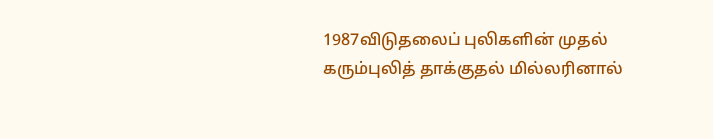1987விடுதலைப் புலிகளின் முதல் கரும்புலித் தாக்குதல் மில்லரினால்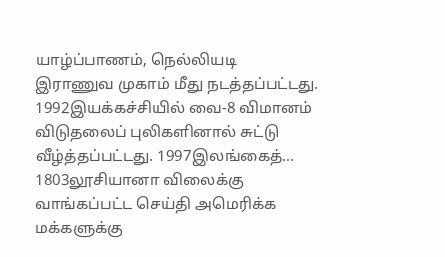யாழ்ப்பாணம், நெல்லியடி இராணுவ முகாம் மீது நடத்தப்பட்டது. 1992இயக்கச்சியில் வை-8 விமானம் விடுதலைப் புலிகளினால் சுட்டு வீழ்த்தப்பட்டது. 1997இலங்கைத்...
1803லூசியானா விலைக்கு வாங்கப்பட்ட செய்தி அமெரிக்க மக்களுக்கு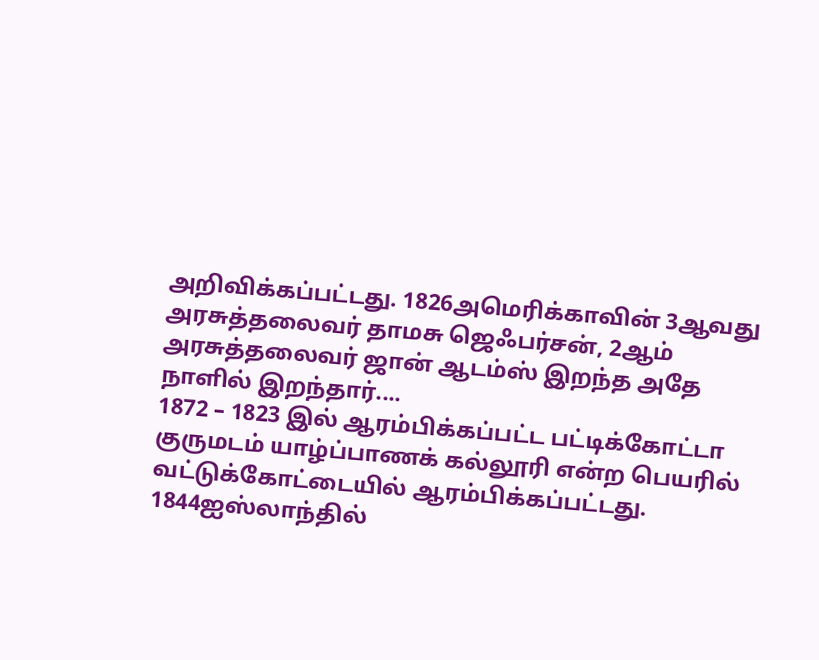அறிவிக்கப்பட்டது. 1826அமெரிக்காவின் 3ஆவது அரசுத்தலைவர் தாமசு ஜெஃபர்சன், 2ஆம் அரசுத்தலைவர் ஜான் ஆடம்ஸ் இறந்த அதே நாளில் இறந்தார்....
1872 – 1823 இல் ஆரம்பிக்கப்பட்ட பட்டிக்கோட்டா குருமடம் யாழ்ப்பாணக் கல்லூரி என்ற பெயரில் வட்டுக்கோட்டையில் ஆரம்பிக்கப்பட்டது. 1844ஐஸ்லாந்தில்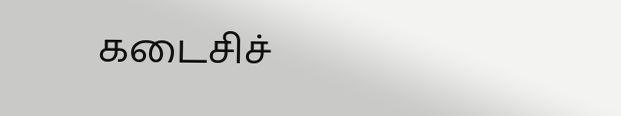கடைசிச்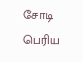சோடி பெரிய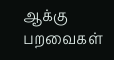ஆக்கு பறவைகள்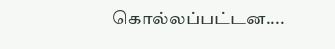கொல்லப்பட்டன....